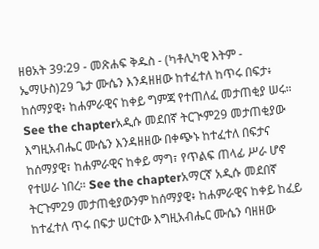ዘፀአት 39:29 - መጽሐፍ ቅዱስ - (ካቶሊካዊ እትም - ኤማሁስ)29 ጌታ ሙሴን እንዳዘዘው ከተፈተለ ከጥሩ በፍታ፥ ከሰማያዊ፥ ከሐምራዊና ከቀይ ግምጃ የተጠለፈ መታጠቂያ ሠሩ። See the chapterአዲሱ መደበኛ ትርጒም29 መታጠቂያው እግዚአብሔር ሙሴን እንዳዘዘው በቀጭኑ ከተፈተለ በፍታና ከሰማያዊ፣ ከሐምራዊና ከቀይ ማግ፣ የጥልፍ ጠላፊ ሥራ ሆኖ የተሠራ ነበረ። See the chapterአማርኛ አዲሱ መደበኛ ትርጉም29 መታጠቂያውንም ከሰማያዊ፥ ከሐምራዊና ከቀይ ከፈይ ከተፈተለ ጥሩ በፍታ ሠርተው እግዚአብሔር ሙሴን ባዘዘው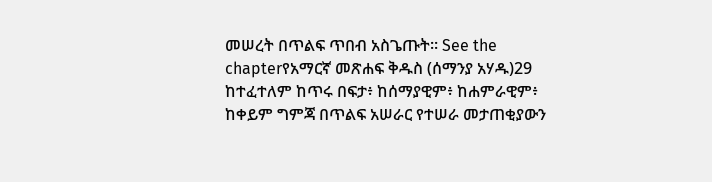መሠረት በጥልፍ ጥበብ አስጌጡት። See the chapterየአማርኛ መጽሐፍ ቅዱስ (ሰማንያ አሃዱ)29 ከተፈተለም ከጥሩ በፍታ፥ ከሰማያዊም፥ ከሐምራዊም፥ ከቀይም ግምጃ በጥልፍ አሠራር የተሠራ መታጠቂያውን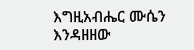እግዚአብሔር ሙሴን እንዳዘዘው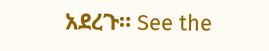አደረጉ። See the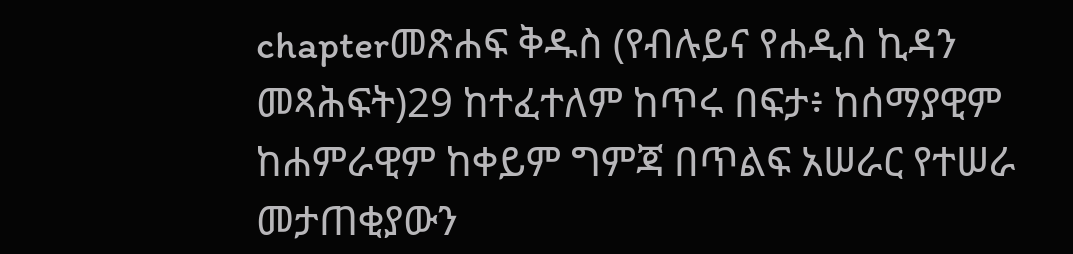chapterመጽሐፍ ቅዱስ (የብሉይና የሐዲስ ኪዳን መጻሕፍት)29 ከተፈተለም ከጥሩ በፍታ፥ ከሰማያዊም ከሐምራዊም ከቀይም ግምጃ በጥልፍ አሠራር የተሠራ መታጠቂያውን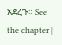አደረጉ። See the chapter |